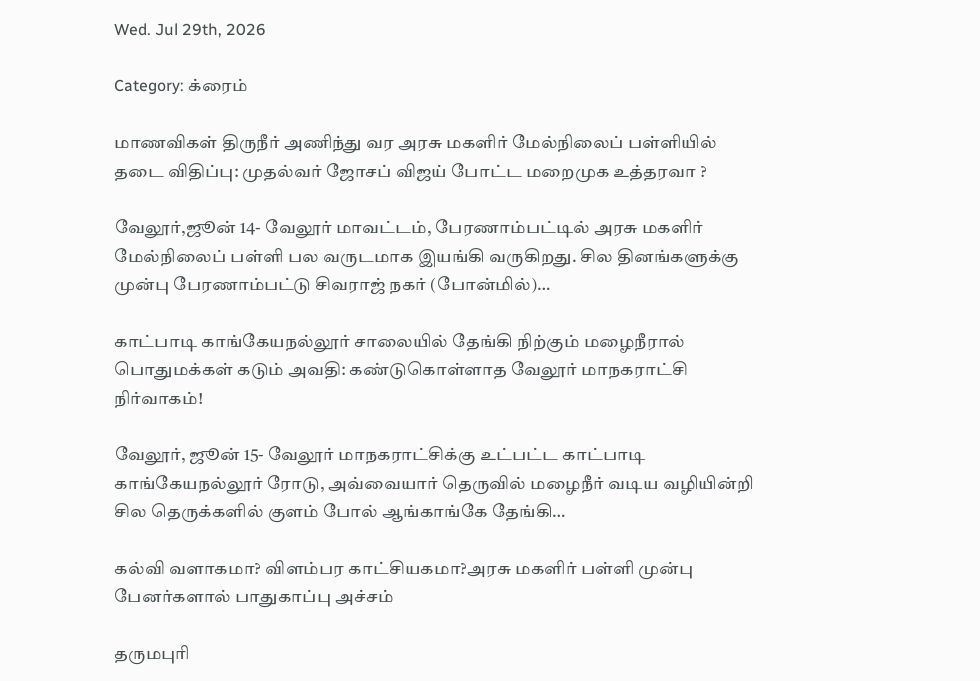Wed. Jul 29th, 2026

Category: க்ரைம்

மாணவிகள் திருநீர் அணிந்து வர அரசு மகளிர் மேல்நிலைப் பள்ளியில் தடை விதிப்பு: முதல்வர் ஜோசப் விஜய் போட்ட மறைமுக உத்தரவா ?

வேலூர்,ஜூன் 14- வேலூர் மாவட்டம், பேரணாம்பட்டில் அரசு மகளிர் மேல்நிலைப் பள்ளி பல வருடமாக இயங்கி வருகிறது. சில தினங்களுக்கு முன்பு பேரணாம்பட்டு சிவராஜ் நகர் (போன்மில்)…

காட்பாடி காங்கேயநல்லூர் சாலையில் தேங்கி நிற்கும் மழைநீரால் பொதுமக்கள் கடும் அவதி: கண்டுகொள்ளாத வேலூர் மாநகராட்சி நிர்வாகம்!

வேலூர், ஜூன் 15- வேலூர் மாநகராட்சிக்கு உட்பட்ட காட்பாடி காங்கேயநல்லூர் ரோடு, அவ்வையார் தெருவில் மழைநீர் வடிய வழியின்றி சில தெருக்களில் குளம் போல் ஆங்காங்கே தேங்கி…

கல்வி வளாகமா? விளம்பர காட்சியகமா?அரசு மகளிர் பள்ளி முன்பு பேனர்களால் பாதுகாப்பு அச்சம்

தருமபுரி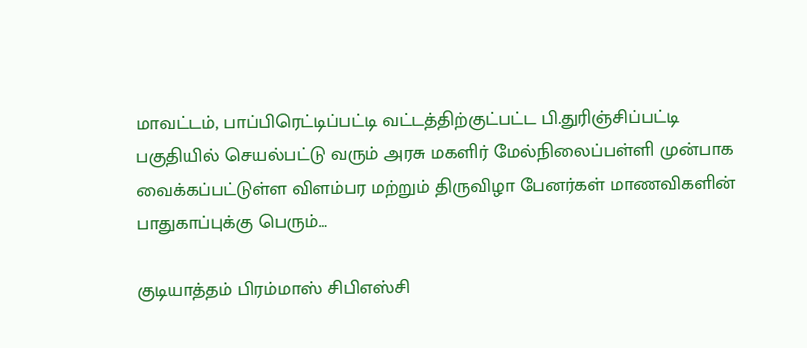மாவட்டம், பாப்பிரெட்டிப்பட்டி வட்டத்திற்குட்பட்ட பி.துரிஞ்சிப்பட்டி பகுதியில் செயல்பட்டு வரும் அரசு மகளிர் மேல்நிலைப்பள்ளி முன்பாக வைக்கப்பட்டுள்ள விளம்பர மற்றும் திருவிழா பேனர்கள் மாணவிகளின் பாதுகாப்புக்கு பெரும்…

குடியாத்தம் பிரம்மாஸ் சிபிஎஸ்சி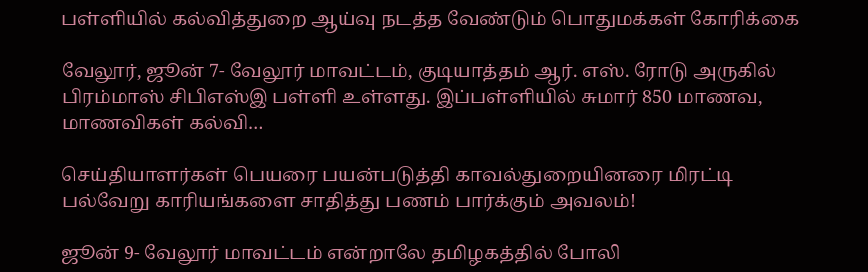பள்ளியில் கல்வித்துறை ஆய்வு நடத்த வேண்டும் பொதுமக்கள் கோரிக்கை

வேலூர், ஜூன் 7- வேலூர் மாவட்டம், குடியாத்தம் ஆர். எஸ். ரோடு அருகில் பிரம்மாஸ் சிபிஎஸ்இ பள்ளி உள்ளது. இப்பள்ளியில் சுமார் 850 மாணவ, மாணவிகள் கல்வி…

செய்தியாளர்கள் பெயரை பயன்படுத்தி காவல்துறையினரை மிரட்டி பல்வேறு காரியங்களை சாதித்து பணம் பார்க்கும் அவலம்!

ஜூன் 9- வேலூர் மாவட்டம் என்றாலே தமிழகத்தில் போலி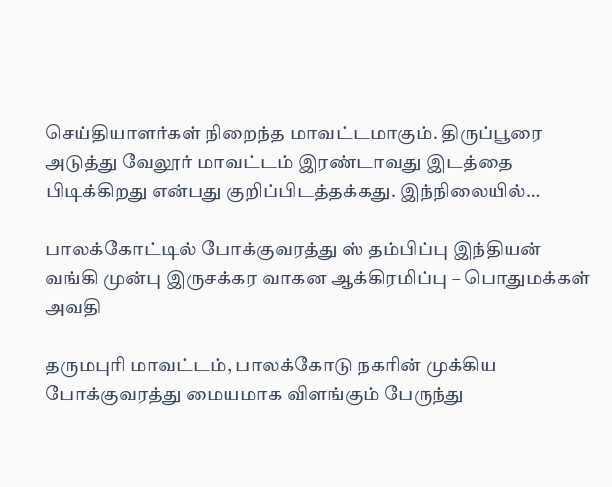செய்தியாளர்கள் நிறைந்த மாவட்டமாகும். திருப்பூரை அடுத்து வேலூர் மாவட்டம் இரண்டாவது இடத்தை பிடிக்கிறது என்பது குறிப்பிடத்தக்கது. இந்நிலையில்…

பாலக்கோட்டில் போக்குவரத்து ஸ் தம்பிப்பு இந்தியன் வங்கி முன்பு இருசக்கர வாகன ஆக்கிரமிப்பு – பொதுமக்கள் அவதி

தருமபுரி மாவட்டம், பாலக்கோடு நகரின் முக்கிய போக்குவரத்து மையமாக விளங்கும் பேருந்து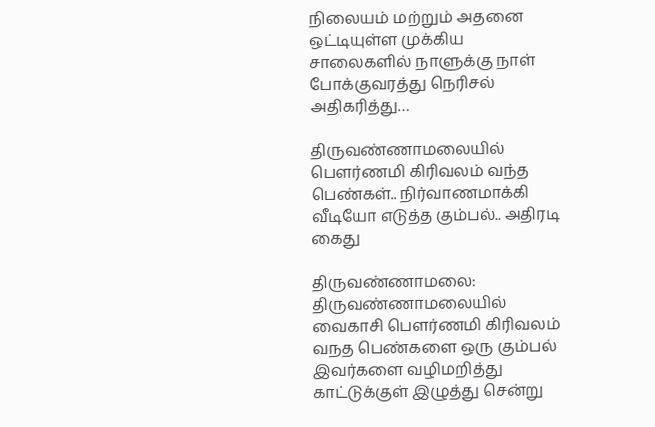நிலையம் மற்றும் அதனை ஒட்டியுள்ள முக்கிய சாலைகளில் நாளுக்கு நாள் போக்குவரத்து நெரிசல் அதிகரித்து…

திருவண்ணாமலையில் பௌர்ணமி கிரிவலம் வந்த பெண்கள்.. நிர்வாணமாக்கி வீடியோ எடுத்த கும்பல்.. அதிரடி கைது

திருவண்ணாமலை: திருவண்ணாமலையில் வைகாசி பௌர்ணமி கிரிவலம் வநத பெண்களை ஒரு கும்பல் இவர்களை வழிமறித்து காட்டுக்குள் இழுத்து சென்று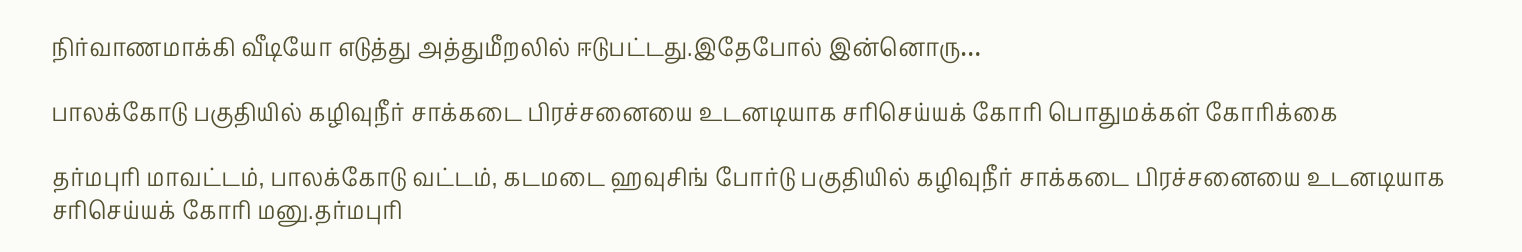நிர்வாணமாக்கி வீடியோ எடுத்து அத்துமீறலில் ஈடுபட்டது.இதேபோல் இன்னொரு…

பாலக்கோடு பகுதியில் கழிவுநீர் சாக்கடை பிரச்சனையை உடனடியாக சரிசெய்யக் கோரி பொதுமக்கள் கோரிக்கை

தர்மபுரி மாவட்டம், பாலக்கோடு வட்டம், கடமடை ஹவுசிங் போர்டு பகுதியில் கழிவுநீர் சாக்கடை பிரச்சனையை உடனடியாக சரிசெய்யக் கோரி மனு.தர்மபுரி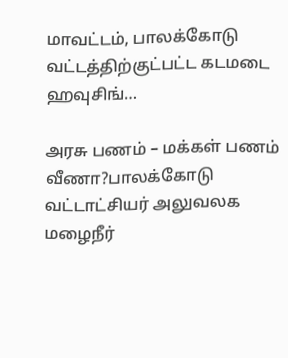மாவட்டம், பாலக்கோடு வட்டத்திற்குட்பட்ட கடமடை ஹவுசிங்…

அரசு பணம் – மக்கள் பணம் வீணா?பாலக்கோடு வட்டாட்சியர் அலுவலக மழைநீர்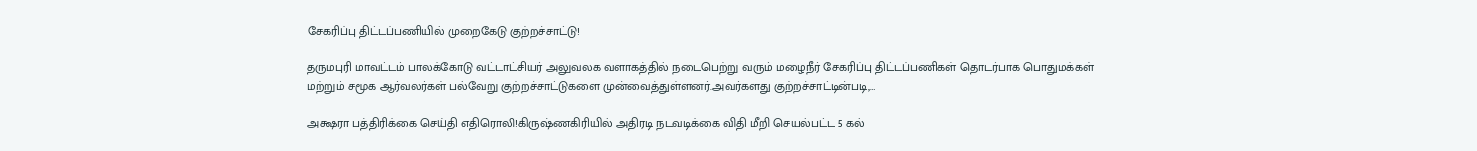சேகரிப்பு திட்டப்பணியில் முறைகேடு குற்றச்சாட்டு!

தருமபுரி மாவட்டம் பாலக்கோடு வட்டாட்சியர் அலுவலக வளாகத்தில் நடைபெற்று வரும் மழைநீர் சேகரிப்பு திட்டப்பணிகள் தொடர்பாக பொதுமக்கள் மற்றும் சமூக ஆர்வலர்கள் பல்வேறு குற்றச்சாட்டுகளை முன்வைத்துள்ளனர்.அவர்களது குற்றச்சாட்டின்படி,…

அக்ஷரா பத்திரிக்கை செய்தி எதிரொலி!கிருஷ்ணகிரியில் அதிரடி நடவடிக்கை விதி மீறி செயல்பட்ட 5 கல்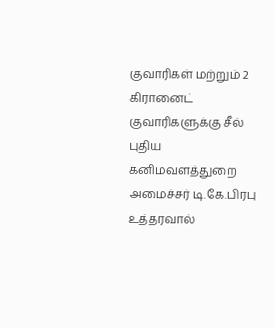குவாரிகள் மற்றும் 2 கிரானைட் குவாரிகளுக்கு சீல் புதிய கனிமவளத்துறை அமைச்சர் டி.கே.பிரபு உத்தரவால்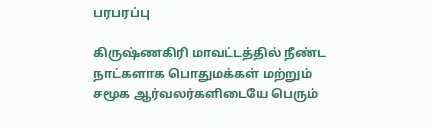பரபரப்பு

கிருஷ்ணகிரி மாவட்டத்தில் நீண்ட நாட்களாக பொதுமக்கள் மற்றும் சமூக ஆர்வலர்களிடையே பெரும்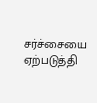சர்ச்சையை ஏற்படுத்தி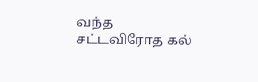வந்த சட்டவிரோத கல்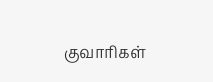குவாரிகள்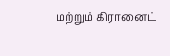மற்றும் கிரானைட்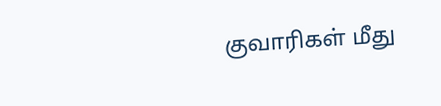குவாரிகள் மீது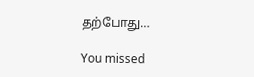தற்போது…

You missed